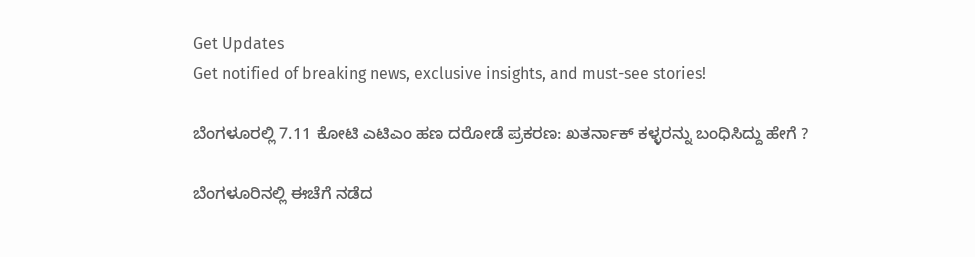Get Updates
Get notified of breaking news, exclusive insights, and must-see stories!

ಬೆಂಗಳೂರಲ್ಲಿ 7.11 ಕೋಟಿ ಎಟಿಎಂ ಹಣ ದರೋಡೆ ಪ್ರಕರಣ: ಖತರ್ನಾಕ್ ಕಳ್ಳರನ್ನು ಬಂಧಿಸಿದ್ದು ಹೇಗೆ ?

ಬೆಂಗಳೂರಿನಲ್ಲಿ ಈಚೆಗೆ ನಡೆದ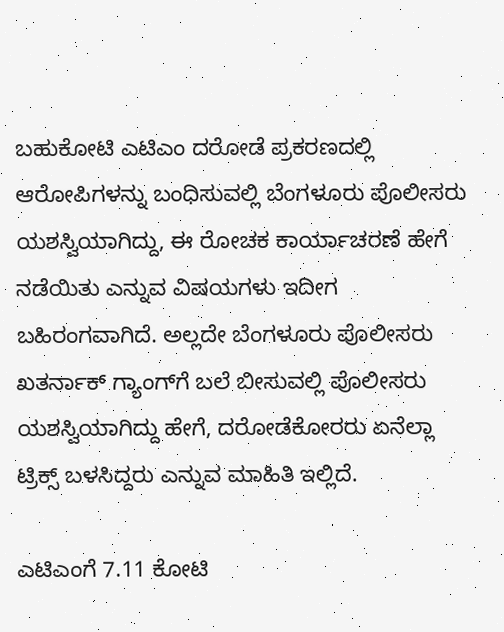ಬಹುಕೋಟಿ ಎಟಿಎಂ ದರೋಡೆ ಪ್ರಕರಣದಲ್ಲಿ ಆರೋಪಿಗಳನ್ನು ಬಂಧಿಸುವಲ್ಲಿ ಬೆಂಗಳೂರು ಪೊಲೀಸರು ಯಶಸ್ವಿಯಾಗಿದ್ದು, ಈ ರೋಚಕ ಕಾರ್ಯಾಚರಣೆ ಹೇಗೆ ನಡೆಯಿತು ಎನ್ನುವ ವಿಷಯಗಳು ಇದೀಗ ಬಹಿರಂಗವಾಗಿದೆ. ಅಲ್ಲದೇ ಬೆಂಗಳೂರು ಪೊಲೀಸರು ಖತರ್ನಾಕ್‌ ಗ್ಯಾಂಗ್‌ಗೆ ಬಲೆ ಬೀಸುವಲ್ಲಿ ಪೊಲೀಸರು ಯಶಸ್ವಿಯಾಗಿದ್ದು ಹೇಗೆ, ದರೋಡೆಕೋರರು ಏನೆಲ್ಲಾ ಟ್ರಿಕ್ಸ್‌ ಬಳಸಿದ್ದರು ಎನ್ನುವ ಮಾಹಿತಿ ಇಲ್ಲಿದೆ.

ಎಟಿಎಂಗೆ 7.11 ಕೋಟಿ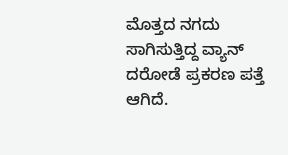ಮೊತ್ತದ ನಗದು ಸಾಗಿಸುತ್ತಿದ್ದ ವ್ಯಾನ್ ದರೋಡೆ ಪ್ರಕರಣ ಪತ್ತೆ ಆಗಿದೆ.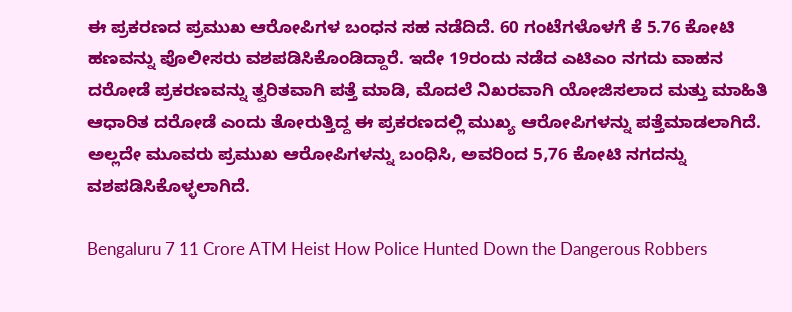ಈ ಪ್ರಕರಣದ ಪ್ರಮುಖ ಆರೋಪಿಗಳ ಬಂಧನ ಸಹ ನಡೆದಿದೆ. 60 ಗಂಟೆಗಳೊಳಗೆ ಕೆ 5.76 ಕೋಟಿ ಹಣವನ್ನು ಪೊಲೀಸರು ವಶಪಡಿಸಿಕೊಂಡಿದ್ದಾರೆ. ಇದೇ 19ರಂದು ನಡೆದ ಎಟಿಎಂ ನಗದು ವಾಹನ ದರೋಡೆ ಪ್ರಕರಣವನ್ನು ತ್ವರಿತವಾಗಿ ಪತ್ತೆ ಮಾಡಿ, ಮೊದಲೆ ನಿಖರವಾಗಿ ಯೋಜಿಸಲಾದ ಮತ್ತು ಮಾಹಿತಿ ಆಧಾರಿತ ದರೋಡೆ ಎಂದು ತೋರುತ್ತಿದ್ದ ಈ ಪ್ರಕರಣದಲ್ಲಿ ಮುಖ್ಯ ಆರೋಪಿಗಳನ್ನು ಪತ್ತೆಮಾಡಲಾಗಿದೆ. ಅಲ್ಲದೇ ಮೂವರು ಪ್ರಮುಖ ಆರೋಪಿಗಳನ್ನು ಬಂಧಿಸಿ, ಅವರಿಂದ 5,76 ಕೋಟಿ ನಗದನ್ನು ವಶಪಡಿಸಿಕೊಳ್ಳಲಾಗಿದೆ.

Bengaluru 7 11 Crore ATM Heist How Police Hunted Down the Dangerous Robbers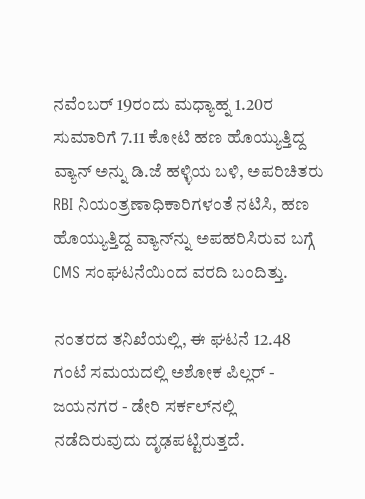ನವೆಂಬರ್ 19ರಂದು ಮಧ್ಯಾಹ್ನ 1.20ರ ಸುಮಾರಿಗೆ 7.11 ಕೋಟಿ ಹಣ ಹೊಯ್ಯುತ್ತಿದ್ದ ವ್ಯಾನ್‌ ಅನ್ನು ಡಿ.ಜೆ ಹಳ್ಳಿಯ ಬಳಿ, ಅಪರಿಚಿತರು RBI ನಿಯಂತ್ರಣಾಧಿಕಾರಿಗಳಂತೆ ನಟಿಸಿ, ಹಣ ಹೊಯ್ಯುತ್ತಿದ್ದ ವ್ಯಾನ್‌ನ್ನು ಅಪಹರಿಸಿರುವ ಬಗ್ಗೆ CMS ಸಂಘಟನೆಯಿಂದ ವರದಿ ಬಂದಿತ್ತು.

ನಂತರದ ತನಿಖೆಯಲ್ಲಿ, ಈ ಘಟನೆ 12.48 ಗಂಟೆ ಸಮಯದಲ್ಲಿ ಅಶೋಕ ಪಿಲ್ಲರ್ - ಜಯನಗರ - ಡೇರಿ ಸರ್ಕಲ್‌ನಲ್ಲಿ ನಡೆದಿರುವುದು ದೃಢಪಟ್ಟಿರುತ್ತದೆ.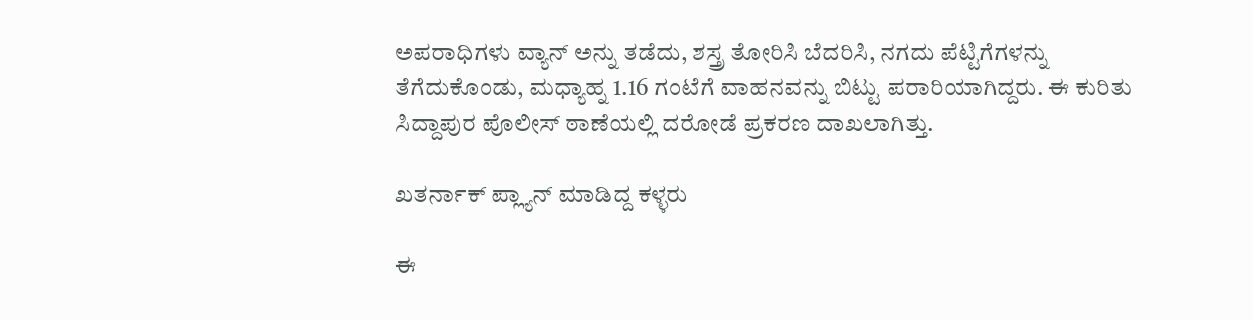ಅಪರಾಧಿಗಳು ವ್ಯಾನ್ ಅನ್ನು ತಡೆದು, ಶಸ್ತ್ರ ತೋರಿಸಿ ಬೆದರಿಸಿ, ನಗದು ಪೆಟ್ಟಿಗೆಗಳನ್ನು ತೆಗೆದುಕೊಂಡು, ಮಧ್ಯಾಹ್ನ 1.16 ಗಂಟೆಗೆ ವಾಹನವನ್ನು ಬಿಟ್ಟು ಪರಾರಿಯಾಗಿದ್ದರು. ಈ ಕುರಿತು ಸಿದ್ದಾಪುರ ಪೊಲೀಸ್ ಠಾಣೆಯಲ್ಲಿ ದರೋಡೆ ಪ್ರಕರಣ ದಾಖಲಾಗಿತ್ತು.

ಖತರ್ನಾಕ್ ಪ್ಲ್ಯಾನ್ ಮಾಡಿದ್ದ ಕಳ್ಳರು

ಈ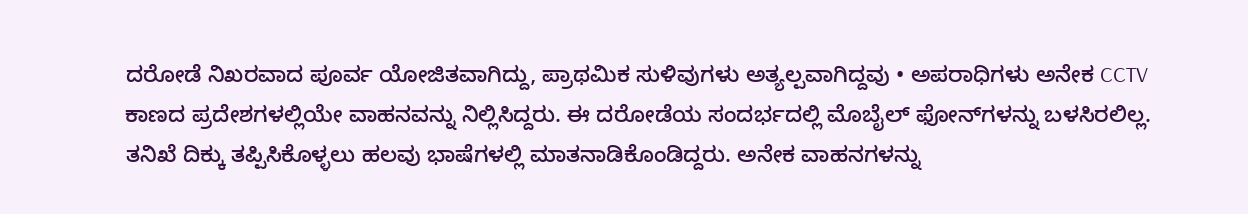ದರೋಡೆ ನಿಖರವಾದ ಪೂರ್ವ ಯೋಜಿತವಾಗಿದ್ದು, ಪ್ರಾಥಮಿಕ ಸುಳಿವುಗಳು ಅತ್ಯಲ್ಪವಾಗಿದ್ದವು • ಅಪರಾಧಿಗಳು ಅನೇಕ CCTV ಕಾಣದ ಪ್ರದೇಶಗಳಲ್ಲಿಯೇ ವಾಹನವನ್ನು ನಿಲ್ಲಿಸಿದ್ದರು. ಈ ದರೋಡೆಯ ಸಂದರ್ಭದಲ್ಲಿ ಮೊಬೈಲ್‌ ಫೋನ್‌ಗಳನ್ನು ಬಳಸಿರಲಿಲ್ಲ. ತನಿಖೆ ದಿಕ್ಕು ತಪ್ಪಿಸಿಕೊಳ್ಳಲು ಹಲವು ಭಾಷೆಗಳಲ್ಲಿ ಮಾತನಾಡಿಕೊಂಡಿದ್ದರು. ಅನೇಕ ವಾಹನಗಳನ್ನು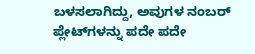ಬಳಸಲಾಗಿದ್ದು, ಅವುಗಳ ನಂಬರ್ ಪ್ಲೇಟ್‌ಗಳನ್ನು ಪದೇ ಪದೇ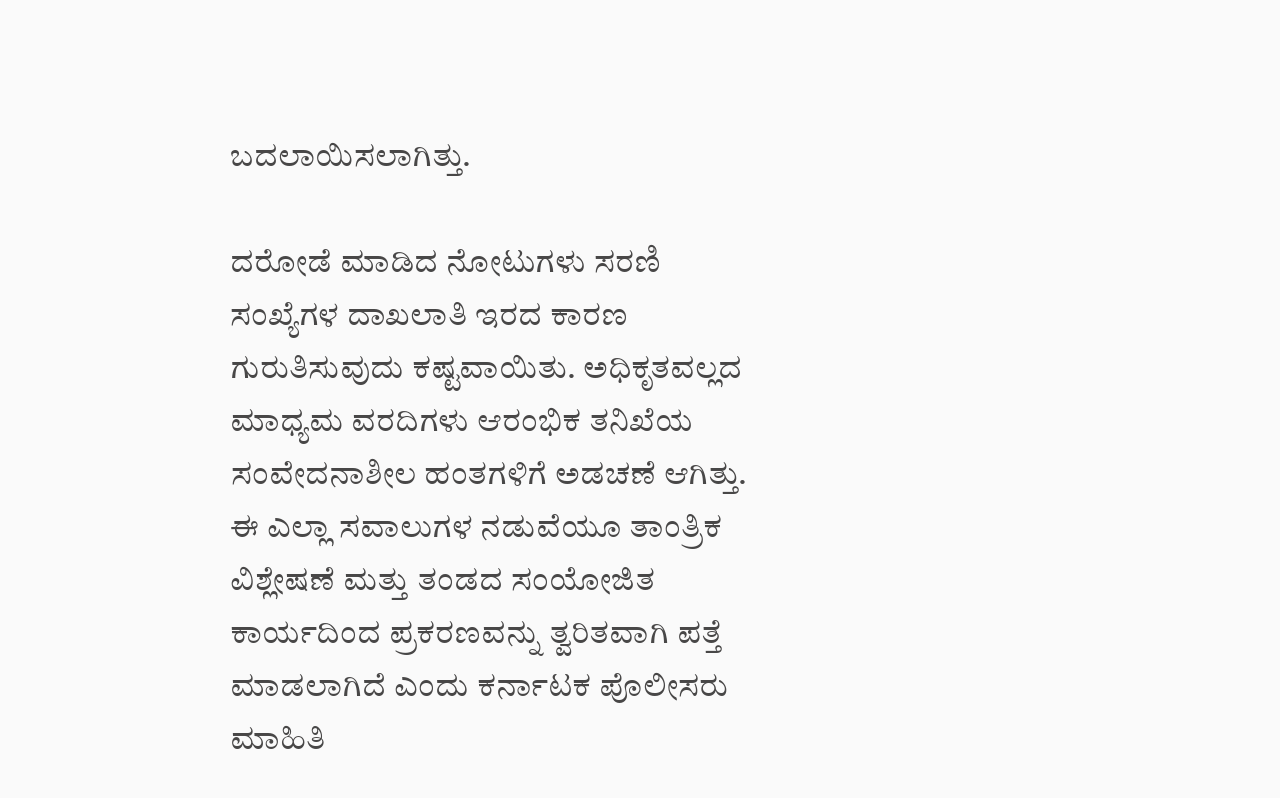ಬದಲಾಯಿಸಲಾಗಿತ್ತು.

ದರೋಡೆ ಮಾಡಿದ ನೋಟುಗಳು ಸರಣಿ ಸಂಖ್ಯೆಗಳ ದಾಖಲಾತಿ ಇರದ ಕಾರಣ ಗುರುತಿಸುವುದು ಕಷ್ಟವಾಯಿತು. ಅಧಿಕೃತವಲ್ಲದ ಮಾಧ್ಯಮ ವರದಿಗಳು ಆರಂಭಿಕ ತನಿಖೆಯ ಸಂವೇದನಾಶೀಲ ಹಂತಗಳಿಗೆ ಅಡಚಣೆ ಆಗಿತ್ತು. ಈ ಎಲ್ಲಾ ಸವಾಲುಗಳ ನಡುವೆಯೂ ತಾಂತ್ರಿಕ ವಿಶ್ಲೇಷಣೆ ಮತ್ತು ತಂಡದ ಸಂಯೋಜಿತ ಕಾರ್ಯದಿಂದ ಪ್ರಕರಣವನ್ನು ತ್ವರಿತವಾಗಿ ಪತ್ತೆ ಮಾಡಲಾಗಿದೆ ಎಂದು ಕರ್ನಾಟಕ ಪೊಲೀಸರು ಮಾಹಿತಿ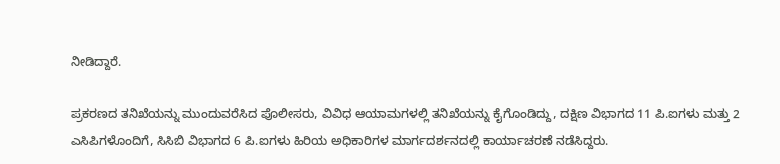ನೀಡಿದ್ದಾರೆ.

ಪ್ರಕರಣದ ತನಿಖೆಯನ್ನು ಮುಂದುವರೆಸಿದ ಪೊಲೀಸರು, ವಿವಿಧ ಆಯಾಮಗಳಲ್ಲಿ ತನಿಖೆಯನ್ನು ಕೈಗೊಂಡಿದ್ದು, ದಕ್ಷಿಣ ವಿಭಾಗದ 11 ಪಿ.ಐಗಳು ಮತ್ತು 2 ಎಸಿಪಿಗಳೊಂದಿಗೆ, ಸಿಸಿಬಿ ವಿಭಾಗದ 6 ಪಿ.ಐಗಳು ಹಿರಿಯ ಅಧಿಕಾರಿಗಳ ಮಾರ್ಗದರ್ಶನದಲ್ಲಿ ಕಾರ್ಯಾಚರಣೆ ನಡೆಸಿದ್ದರು.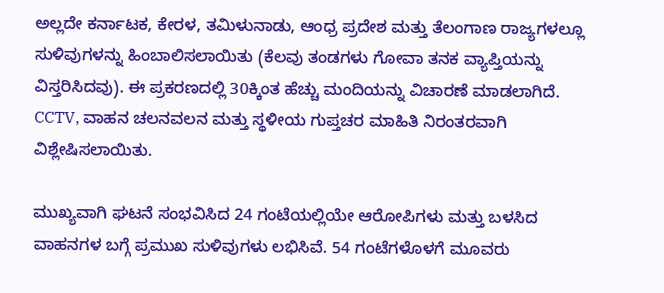ಅಲ್ಲದೇ ಕರ್ನಾಟಕ, ಕೇರಳ, ತಮಿಳುನಾಡು, ಆಂಧ್ರ ಪ್ರದೇಶ ಮತ್ತು ತೆಲಂಗಾಣ ರಾಜ್ಯಗಳಲ್ಲೂ ಸುಳಿವುಗಳನ್ನು ಹಿಂಬಾಲಿಸಲಾಯಿತು (ಕೆಲವು ತಂಡಗಳು ಗೋವಾ ತನಕ ವ್ಯಾಪ್ತಿಯನ್ನು ವಿಸ್ತರಿಸಿದವು). ಈ ಪ್ರಕರಣದಲ್ಲಿ 30ಕ್ಕಿಂತ ಹೆಚ್ಚು ಮಂದಿಯನ್ನು ವಿಚಾರಣೆ ಮಾಡಲಾಗಿದೆ. CCTV, ವಾಹನ ಚಲನವಲನ ಮತ್ತು ಸ್ಥಳೀಯ ಗುಪ್ತಚರ ಮಾಹಿತಿ ನಿರಂತರವಾಗಿ ವಿಶ್ಲೇಷಿಸಲಾಯಿತು.

ಮುಖ್ಯವಾಗಿ ಘಟನೆ ಸಂಭವಿಸಿದ 24 ಗಂಟೆಯಲ್ಲಿಯೇ ಆರೋಪಿಗಳು ಮತ್ತು ಬಳಸಿದ ವಾಹನಗಳ ಬಗ್ಗೆ ಪ್ರಮುಖ ಸುಳಿವುಗಳು ಲಭಿಸಿವೆ. 54 ಗಂಟೆಗಳೊಳಗೆ ಮೂವರು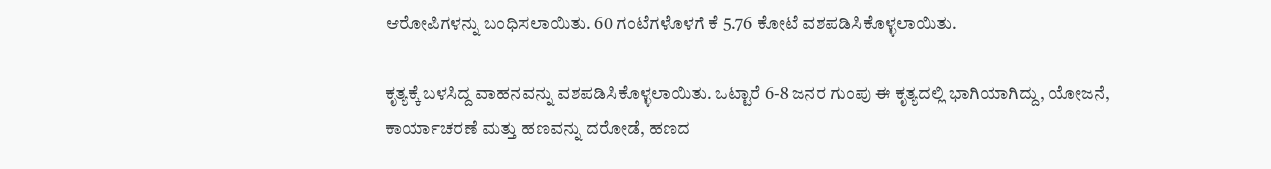ಆರೋಪಿಗಳನ್ನು ಬಂಧಿಸಲಾಯಿತು. 60 ಗಂಟೆಗಳೊಳಗೆ ಕೆ 5.76 ಕೋಟೆ ವಶಪಡಿಸಿಕೊಳ್ಳಲಾಯಿತು.

ಕೃತ್ಯಕ್ಕೆ ಬಳಸಿದ್ದ ವಾಹನವನ್ನು ವಶಪಡಿಸಿಕೊಳ್ಳಲಾಯಿತು. ಒಟ್ಟಾರೆ 6-8 ಜನರ ಗುಂಪು ಈ ಕೃತ್ಯದಲ್ಲಿ ಭಾಗಿಯಾಗಿದ್ದು, ಯೋಜನೆ, ಕಾರ್ಯಾಚರಣೆ ಮತ್ತು ಹಣವನ್ನು ದರೋಡೆ, ಹಣದ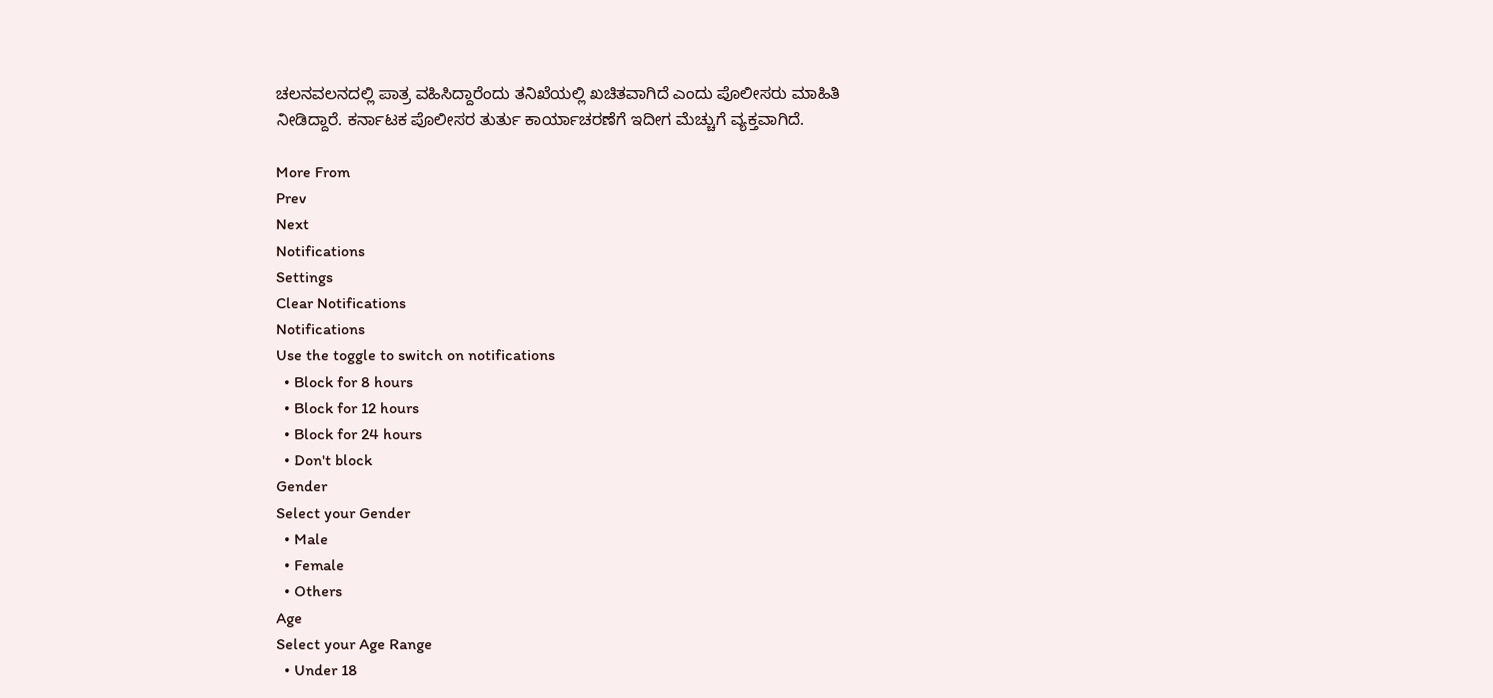ಚಲನವಲನದಲ್ಲಿ ಪಾತ್ರ ವಹಿಸಿದ್ದಾರೆಂದು ತನಿಖೆಯಲ್ಲಿ ಖಚಿತವಾಗಿದೆ ಎಂದು ಪೊಲೀಸರು ಮಾಹಿತಿ ನೀಡಿದ್ದಾರೆ. ಕರ್ನಾಟಕ ಪೊಲೀಸರ ತುರ್ತು ಕಾರ್ಯಾಚರಣೆಗೆ ಇದೀಗ ಮೆಚ್ಚುಗೆ ವ್ಯಕ್ತವಾಗಿದೆ.

More From
Prev
Next
Notifications
Settings
Clear Notifications
Notifications
Use the toggle to switch on notifications
  • Block for 8 hours
  • Block for 12 hours
  • Block for 24 hours
  • Don't block
Gender
Select your Gender
  • Male
  • Female
  • Others
Age
Select your Age Range
  • Under 18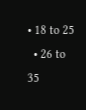• 18 to 25
  • 26 to 35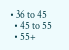• 36 to 45
  • 45 to 55
  • 55+